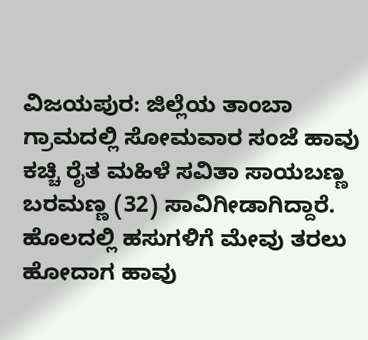ವಿಜಯಪುರ: ಜಿಲ್ಲೆಯ ತಾಂಬಾ ಗ್ರಾಮದಲ್ಲಿ ಸೋಮವಾರ ಸಂಜೆ ಹಾವು ಕಚ್ಚಿ ರೈತ ಮಹಿಳೆ ಸವಿತಾ ಸಾಯಬಣ್ಣ ಬರಮಣ್ಣ (32) ಸಾವಿಗೀಡಾಗಿದ್ದಾರೆ.
ಹೊಲದಲ್ಲಿ ಹಸುಗಳಿಗೆ ಮೇವು ತರಲು ಹೋದಾಗ ಹಾವು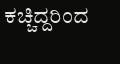ಕಚ್ಚಿದ್ದರಿಂದ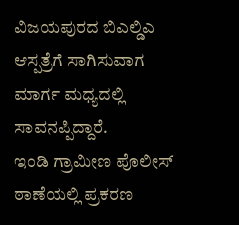ವಿಜಯಪುರದ ಬಿಎಲ್ಡಿಎ ಆಸ್ಪತ್ರೆಗೆ ಸಾಗಿಸುವಾಗ ಮಾರ್ಗ ಮಧ್ಯದಲ್ಲಿ ಸಾವನಪ್ಪಿದ್ದಾರೆ.
ಇಂಡಿ ಗ್ರಾಮೀಣ ಪೊಲೀಸ್ ಠಾಣೆಯಲ್ಲಿ ಪ್ರಕರಣ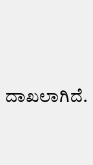ದಾಖಲಾಗಿದೆ.